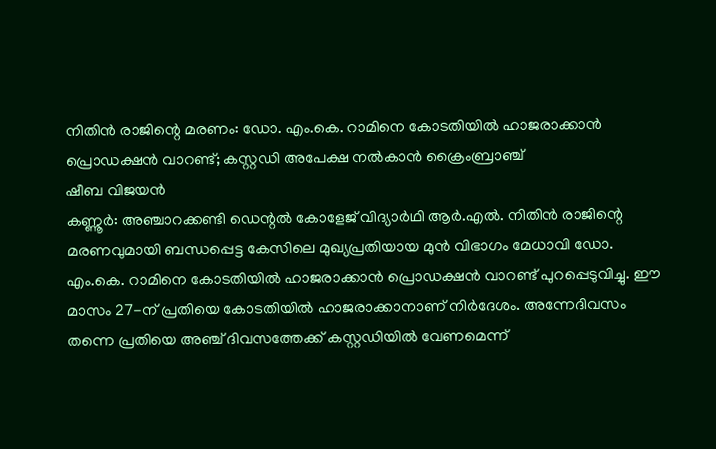നിതിൻ രാജിന്റെ മരണം: ഡോ. എം.കെ. റാമിനെ കോടതിയിൽ ഹാജരാക്കാൻ പ്രൊഡക്ഷൻ വാറണ്ട്; കസ്റ്റഡി അപേക്ഷ നൽകാൻ ക്രൈംബ്രാഞ്ച്
ഷീബ വിജയൻ
കണ്ണൂർ: അഞ്ചാറക്കണ്ടി ഡെന്റൽ കോളേജ് വിദ്യാർഥി ആർ.എൽ. നിതിൻ രാജിന്റെ മരണവുമായി ബന്ധപ്പെട്ട കേസിലെ മുഖ്യപ്രതിയായ മുൻ വിഭാഗം മേധാവി ഡോ. എം.കെ. റാമിനെ കോടതിയിൽ ഹാജരാക്കാൻ പ്രൊഡക്ഷൻ വാറണ്ട് പുറപ്പെടുവിച്ചു. ഈ മാസം 27-ന് പ്രതിയെ കോടതിയിൽ ഹാജരാക്കാനാണ് നിർദേശം. അന്നേദിവസം തന്നെ പ്രതിയെ അഞ്ച് ദിവസത്തേക്ക് കസ്റ്റഡിയിൽ വേണമെന്ന്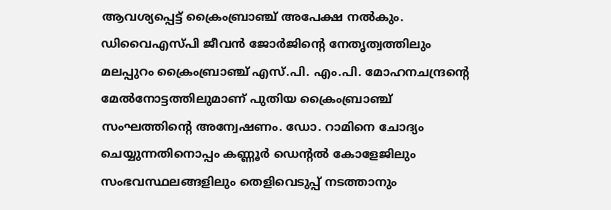ആവശ്യപ്പെട്ട് ക്രൈംബ്രാഞ്ച് അപേക്ഷ നൽകും.
ഡിവൈഎസ്പി ജീവൻ ജോർജിന്റെ നേതൃത്വത്തിലും മലപ്പുറം ക്രൈംബ്രാഞ്ച് എസ്.പി. എം.പി. മോഹനചന്ദ്രന്റെ മേൽനോട്ടത്തിലുമാണ് പുതിയ ക്രൈംബ്രാഞ്ച് സംഘത്തിന്റെ അന്വേഷണം. ഡോ. റാമിനെ ചോദ്യം ചെയ്യുന്നതിനൊപ്പം കണ്ണൂർ ഡെന്റൽ കോളേജിലും സംഭവസ്ഥലങ്ങളിലും തെളിവെടുപ്പ് നടത്താനും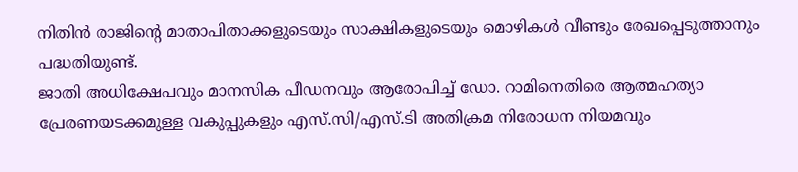നിതിൻ രാജിന്റെ മാതാപിതാക്കളുടെയും സാക്ഷികളുടെയും മൊഴികൾ വീണ്ടും രേഖപ്പെടുത്താനും പദ്ധതിയുണ്ട്.
ജാതി അധിക്ഷേപവും മാനസിക പീഡനവും ആരോപിച്ച് ഡോ. റാമിനെതിരെ ആത്മഹത്യാ പ്രേരണയടക്കമുള്ള വകുപ്പുകളും എസ്.സി/എസ്.ടി അതിക്രമ നിരോധന നിയമവും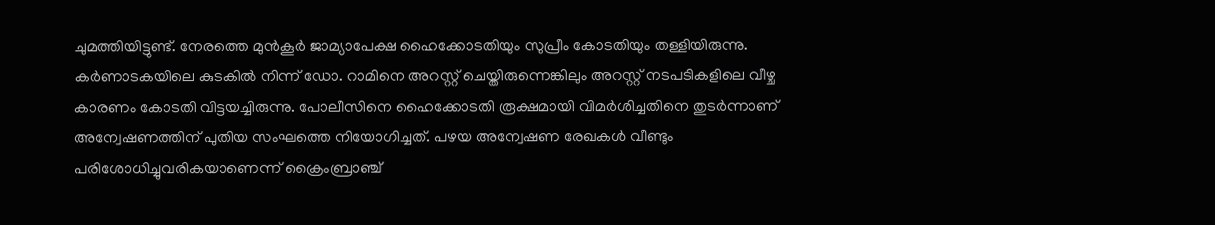ചുമത്തിയിട്ടുണ്ട്. നേരത്തെ മുൻകൂർ ജാമ്യാപേക്ഷ ഹൈക്കോടതിയും സുപ്രീം കോടതിയും തള്ളിയിരുന്നു. കർണാടകയിലെ കുടകിൽ നിന്ന് ഡോ. റാമിനെ അറസ്റ്റ് ചെയ്തിരുന്നെങ്കിലും അറസ്റ്റ് നടപടികളിലെ വീഴ്ച കാരണം കോടതി വിട്ടയച്ചിരുന്നു. പോലീസിനെ ഹൈക്കോടതി രൂക്ഷമായി വിമർശിച്ചതിനെ തുടർന്നാണ് അന്വേഷണത്തിന് പുതിയ സംഘത്തെ നിയോഗിച്ചത്. പഴയ അന്വേഷണ രേഖകൾ വീണ്ടും പരിശോധിച്ചുവരികയാണെന്ന് ക്രൈംബ്രാഞ്ച്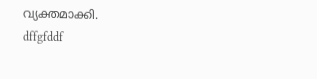വ്യക്തമാക്കി.
dffgfddf